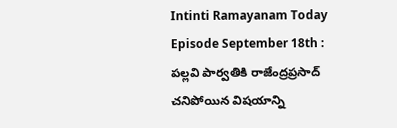Intinti Ramayanam Today Episode September 18th : పల్లవి పార్వతికి రాజేంద్రప్రసాద్ చనిపోయిన విషయాన్ని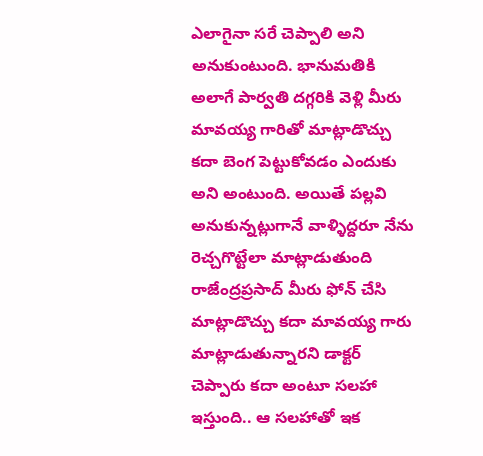ఎలాగైనా సరే చెప్పాలి అని అనుకుంటుంది. భానుమతికి అలాగే పార్వతి దగ్గరికి వెళ్లి మీరు మావయ్య గారితో మాట్లాడొచ్చు కదా బెంగ పెట్టుకోవడం ఎందుకు అని అంటుంది. అయితే పల్లవి అనుకున్నట్లుగానే వాళ్ళిద్దరూ నేను రెచ్చగొట్టేలా మాట్లాడుతుంది రాజేంద్రప్రసాద్ మీరు ఫోన్ చేసి మాట్లాడొచ్చు కదా మావయ్య గారు మాట్లాడుతున్నారని డాక్టర్ చెప్పారు కదా అంటూ సలహా ఇస్తుంది.. ఆ సలహాతో ఇక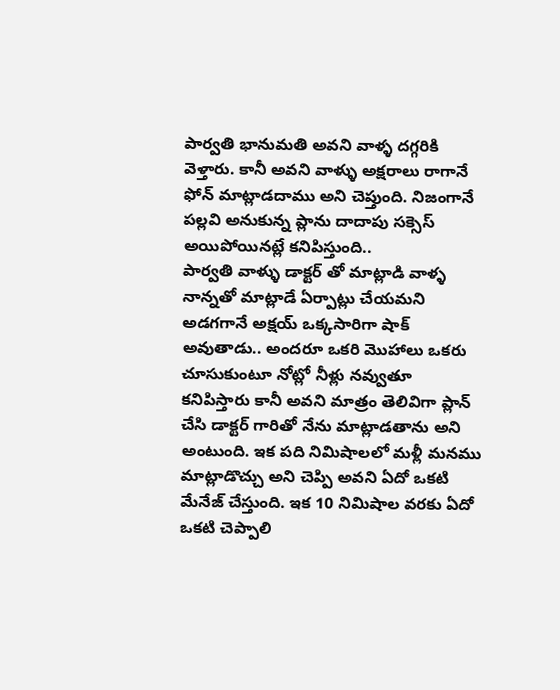పార్వతి భానుమతి అవని వాళ్ళ దగ్గరికి వెళ్తారు. కానీ అవని వాళ్ళు అక్షరాలు రాగానే ఫోన్ మాట్లాడదాము అని చెప్తుంది. నిజంగానే పల్లవి అనుకున్న ప్లాను దాదాపు సక్సెస్ అయిపోయినట్లే కనిపిస్తుంది..
పార్వతి వాళ్ళు డాక్టర్ తో మాట్లాడి వాళ్ళ నాన్నతో మాట్లాడే ఏర్పాట్లు చేయమని అడగగానే అక్షయ్ ఒక్కసారిగా షాక్ అవుతాడు.. అందరూ ఒకరి మొహాలు ఒకరు చూసుకుంటూ నోట్లో నీళ్లు నవ్వుతూ కనిపిస్తారు కానీ అవని మాత్రం తెలివిగా ప్లాన్ చేసి డాక్టర్ గారితో నేను మాట్లాడతాను అని అంటుంది. ఇక పది నిమిషాలలో మళ్లీ మనము మాట్లాడొచ్చు అని చెప్పి అవని ఏదో ఒకటి మేనేజ్ చేస్తుంది. ఇక 10 నిమిషాల వరకు ఏదో ఒకటి చెప్పాలి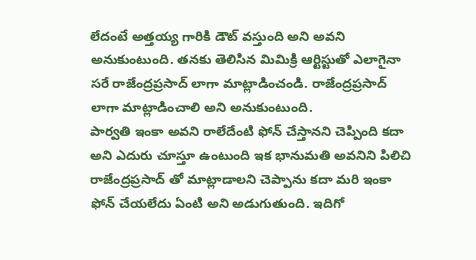లేదంటే అత్తయ్య గారికి డౌట్ వస్తుంది అని అవని అనుకుంటుంది. తనకు తెలిసిన మిమిక్రి ఆర్టిస్టుతో ఎలాగైనా సరే రాజేంద్రప్రసాద్ లాగా మాట్లాడించండి. రాజేంద్రప్రసాద్ లాగా మాట్లాడించాలి అని అనుకుంటుంది.
పార్వతి ఇంకా అవని రాలేదేంటి ఫోన్ చేస్తానని చెప్పింది కదా అని ఎదురు చూస్తూ ఉంటుంది ఇక భానుమతి అవనిని పిలిచి రాజేంద్రప్రసాద్ తో మాట్లాడాలని చెప్పాను కదా మరి ఇంకా ఫోన్ చేయలేదు ఏంటి అని అడుగుతుంది. ఇదిగో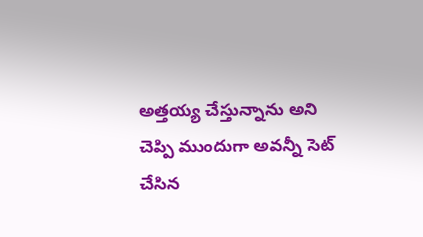అత్తయ్య చేస్తున్నాను అని చెప్పి ముందుగా అవన్నీ సెట్ చేసిన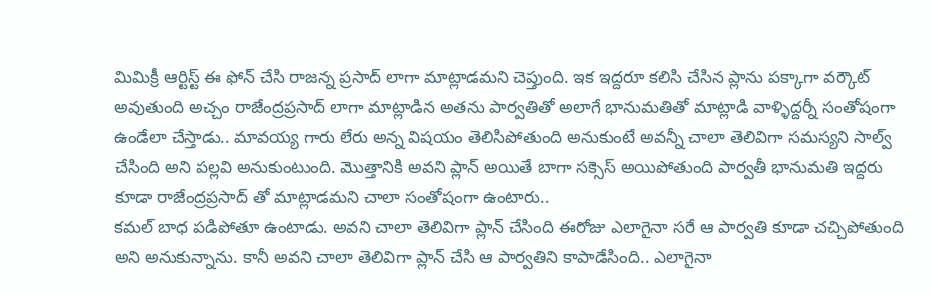మిమిక్రీ ఆర్టిస్ట్ ఈ ఫోన్ చేసి రాజన్న ప్రసాద్ లాగా మాట్లాడమని చెప్తుంది. ఇక ఇద్దరూ కలిసి చేసిన ప్లాను పక్కాగా వర్కౌట్ అవుతుంది అచ్చం రాజేంద్రప్రసాద్ లాగా మాట్లాడిన అతను పార్వతితో అలాగే భానుమతితో మాట్లాడి వాళ్ళిద్దర్నీ సంతోషంగా ఉండేలా చేస్తాడు.. మావయ్య గారు లేరు అన్న విషయం తెలిసిపోతుంది అనుకుంటే అవన్నీ చాలా తెలివిగా సమస్యని సాల్వ్ చేసింది అని పల్లవి అనుకుంటుంది. మొత్తానికి అవని ప్లాన్ అయితే బాగా సక్సెస్ అయిపోతుంది పార్వతీ భానుమతి ఇద్దరు కూడా రాజేంద్రప్రసాద్ తో మాట్లాడమని చాలా సంతోషంగా ఉంటారు..
కమల్ బాధ పడిపోతూ ఉంటాడు. అవని చాలా తెలివిగా ప్లాన్ చేసింది ఈరోజు ఎలాగైనా సరే ఆ పార్వతి కూడా చచ్చిపోతుంది అని అనుకున్నాను. కానీ అవని చాలా తెలివిగా ప్లాన్ చేసి ఆ పార్వతిని కాపాడేసింది.. ఎలాగైనా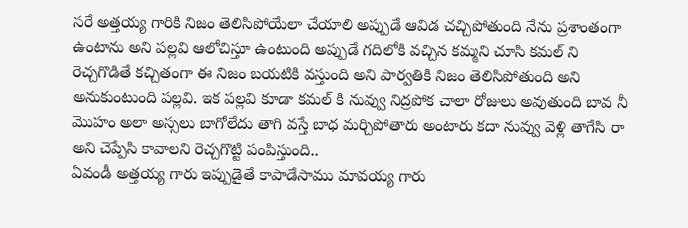సరే అత్తయ్య గారికి నిజం తెలిసిపోయేలా చేయాలి అప్పుడే ఆవిడ చచ్చిపోతుంది నేను ప్రశాంతంగా ఉంటాను అని పల్లవి ఆలోచిస్తూ ఉంటుంది అప్పుడే గదిలోకి వచ్చిన కమ్మని చూసి కమల్ ని రెచ్చగొడితే కచ్చితంగా ఈ నిజం బయటికి వస్తుంది అని పార్వతికి నిజం తెలిసిపోతుంది అని అనుకుంటుంది పల్లవి. ఇక పల్లవి కూడా కమల్ కి నువ్వు నిద్రపోక చాలా రోజులు అవుతుంది బావ నీ మొహం అలా అస్సలు బాగోలేదు తాగి వస్తే బాధ మర్చిపోతారు అంటారు కదా నువ్వు వెళ్లి తాగేసి రా అని చెప్పేసి కావాలని రెచ్చగొట్టి పంపిస్తుంది..
ఏవండీ అత్తయ్య గారు ఇప్పుడైతే కాపాడేసాము మావయ్య గారు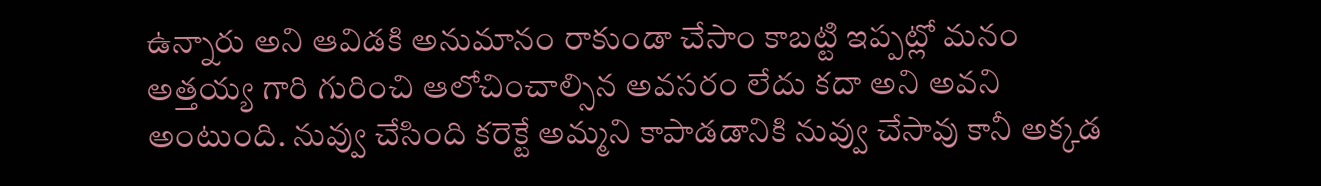ఉన్నారు అని ఆవిడకి అనుమానం రాకుండా చేసాం కాబట్టి ఇప్పట్లో మనం అత్తయ్య గారి గురించి ఆలోచించాల్సిన అవసరం లేదు కదా అని అవని అంటుంది. నువ్వు చేసింది కరెక్టే అమ్మని కాపాడడానికి నువ్వు చేసావు కానీ అక్కడ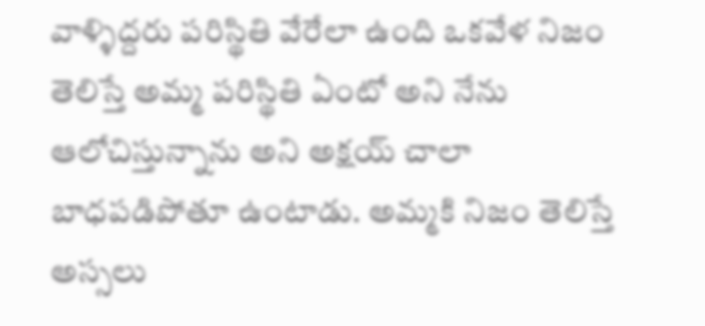వాళ్ళిద్దరు పరిస్థితి వేరేలా ఉంది ఒకవేళ నిజం తెలిస్తే అమ్మ పరిస్థితి ఏంటో అని నేను ఆలోచిస్తున్నాను అని అక్షయ్ చాలా బాధపడిపోతూ ఉంటాడు. అమ్మకి నిజం తెలిస్తే అస్సలు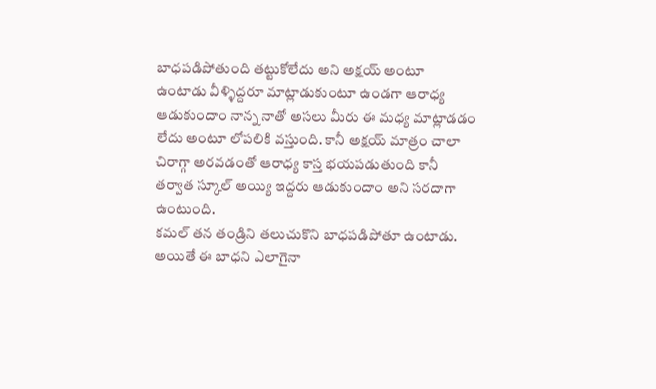బాధపడిపోతుంది తట్టుకోలేదు అని అక్షయ్ అంటూ ఉంటాడు వీళ్ళిద్దరూ మాట్లాడుకుంటూ ఉండగా ఆరాధ్య ఆడుకుందాం నాన్న నాతో అసలు మీరు ఈ మధ్య మాట్లాడడం లేదు అంటూ లోపలికి వస్తుంది. కానీ అక్షయ్ మాత్రం చాలా చిరాగ్గా అరవడంతో ఆరాధ్య కాస్త భయపడుతుంది కానీ తర్వాత స్కూల్ అయ్యి ఇద్దరు ఆడుకుందాం అని సరదాగా ఉంటుంది.
కమల్ తన తండ్రిని తలుచుకొని బాధపడిపోతూ ఉంటాడు. అయితే ఈ బాధని ఎలాగైనా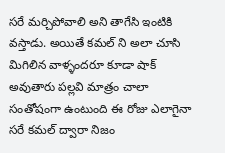సరే మర్చిపోవాలి అని తాగేసి ఇంటికి వస్తాడు. అయితే కమల్ ని అలా చూసి మిగిలిన వాళ్ళందరూ కూడా షాక్ అవుతారు పల్లవి మాత్రం చాలా సంతోషంగా ఉంటుంది ఈ రోజు ఎలాగైనా సరే కమల్ ద్వారా నిజం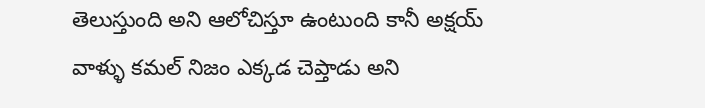తెలుస్తుంది అని ఆలోచిస్తూ ఉంటుంది కానీ అక్షయ్ వాళ్ళు కమల్ నిజం ఎక్కడ చెప్తాడు అని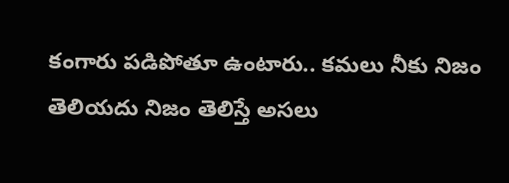కంగారు పడిపోతూ ఉంటారు.. కమలు నీకు నిజం తెలియదు నిజం తెలిస్తే అసలు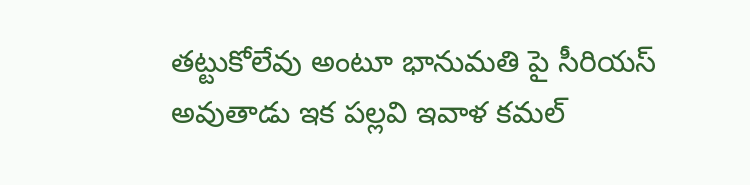తట్టుకోలేవు అంటూ భానుమతి పై సీరియస్ అవుతాడు ఇక పల్లవి ఇవాళ కమల్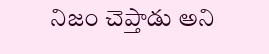నిజం చెప్తాడు అని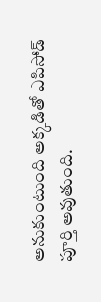అనుకుంటుంది అక్కడితో ఎపిసోడ్ పూర్తి అవుతుంది.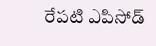రేపటి ఎపిసోడ్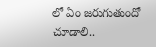లో ఏం జరుగుతుందో చూడాలి..